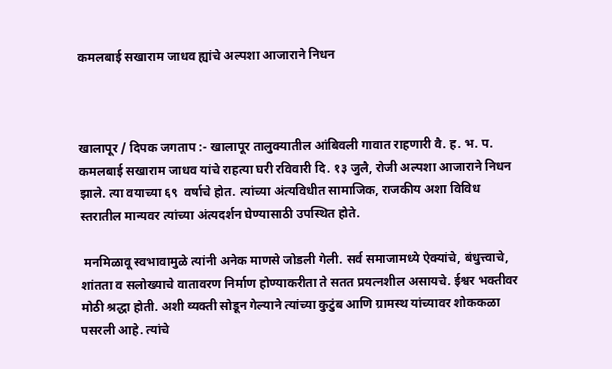कमलबाई सखाराम जाधव ह्यांचे अल्पशा आजाराने निधन



खालापूर / दिपक जगताप :- खालापूर तालुक्यातील आंबिवली गावात राहणारी वै. ह. भ. प. कमलबाई सखाराम जाधव यांचे राहत्या घरी रविवारी दि. १३ जुलै, रोजी अल्पशा आजाराने निधन झाले. त्या वयाच्या ६९  वर्षाचे होत. त्यांच्या अंत्यविधीत सामाजिक, राजकीय अशा विविध स्तरातील मान्यवर त्यांच्या अंत्यदर्शन घेण्यासाठी उपस्थित होते.

 मनमिळावू स्वभावामुळे त्यांनी अनेक माणसे जोडली गेली. सर्व समाजामध्ये ऐक्यांचे, बंधुत्त्वाचे, शांतता व सलोख्याचे वातावरण निर्माण होण्याकरीता ते सतत प्रयत्नशील असायचे. ईश्वर भक्तीवर मोठी श्रद्धा होती. अशी व्यक्ती सोडून गेल्याने त्यांच्या कुटुंब आणि ग्रामस्थ यांच्यावर शोककळा पसरली आहे. त्यांचे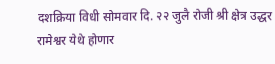दशक्रिया विधी सोमवार दि. २२ जुलै रोजी श्री क्षेत्र उद्धर रामेश्वर येथे होणार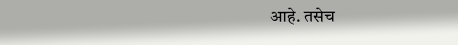आहे. तसेच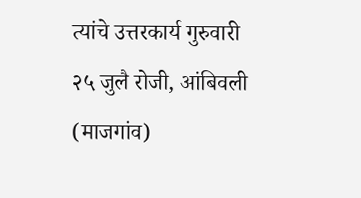त्यांचे उत्तरकार्य गुरुवारी २५ जुलै रोजी, आंबिवली (माजगांव)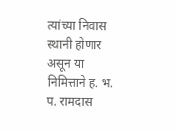त्यांच्या निवास स्थानी होणार असून या निमित्ताने ह. भ. प. रामदास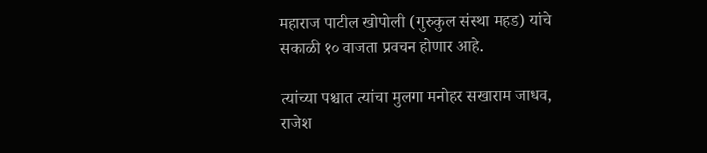महाराज पाटील खोपोली (गुरुकुल संस्था महड) यांचे सकाळी १० वाजता प्रवचन होणार आहे.

त्यांच्या पश्चात त्यांचा मुलगा मनोहर सखाराम जाधव, राजेश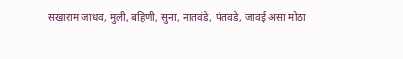सखाराम जाधव, मुली, बहिणी, सुना, नातवंडे, पंतवडे, जावई असा मोठा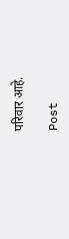परिवार आहे.

Post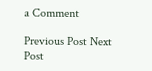a Comment

Previous Post Next Post